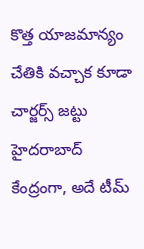కొత్త యాజమాన్యం చేతికి వచ్చాక కూడా చార్జర్స్ జట్టు హైదరాబాద్ కేంద్రంగా, అదే టీమ్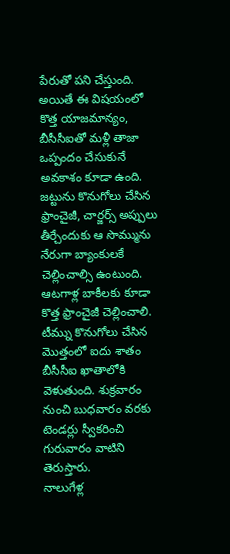పేరుతో పని చేస్తుంది. అయితే ఈ విషయంలో కొత్త యాజమాన్యం, బీసీసీఐతో మళ్లీ తాజా ఒప్పందం చేసుకునే అవకాశం కూడా ఉంది. జట్టును కొనుగోలు చేసిన ఫ్రాంచైజీ, చార్జర్స్ అప్పులు తీర్చేందుకు ఆ సొమ్మును నేరుగా బ్యాంకులకే చెల్లించాల్సి ఉంటుంది. ఆటగాళ్ల బాకీలకు కూడా కొత్త ఫ్రాంచైజీ చెల్లించాలి. టీమ్ను కొనుగోలు చేసిన మొత్తంలో ఐదు శాతం బీసీసీఐ ఖాతాలోకి వెళుతుంది. శుక్రవారం నుంచి బుధవారం వరకు టెండర్లు స్వీకరించి గురువారం వాటిని తెరుస్తారు.
నాలుగేళ్ల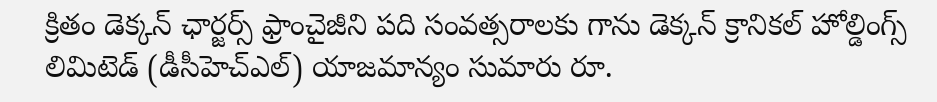క్రితం డెక్కన్ ఛార్జర్స్ ఫ్రాంచైజీని పది సంవత్సరాలకు గాను డెక్కన్ క్రానికల్ హోల్డింగ్స్ లిమిటెడ్ (డీసీహెచ్ఎల్) యాజమాన్యం సుమారు రూ.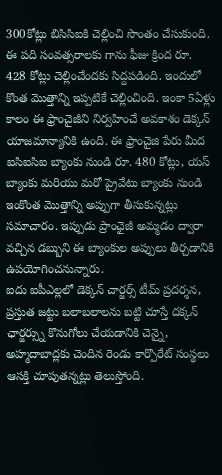300కోట్లు బిసిసిఐకి చెల్లించి సొంతం చేసుకుంది. ఈ పది సంవత్సరాలకు గాను ఫీజు క్రింద రూ. 428 కోట్లు చెల్లించేందకు సిద్దపడింది. ఇందులో కొంత మొత్తాన్ని ఇప్పటికే చెల్లించింది. ఇంకా 5ఏళ్లు కాలం ఈ ఫ్రాంచైజీని నిర్వహించే అవకాశం డెక్కన్ యాజమాన్యానికి ఉంది. ఈ ఫ్రాంచైజి పేరు మీద ఐసిఐసిఐ బ్యాంకు నుండి రూ. 480 కోట్లు, యస్ బ్యాంకు మరియు మరో ప్రైవేటు బ్యాంకు నుండి ఇంకొంత మొత్తాన్ని అప్పుగా తీసుకున్నట్లు సమాచారం. ఇప్పుడు ప్రాంఛైజీ అమ్మడం ద్వారా వచ్చిన డబ్బుని ఈ బ్యాంకుల అప్పులు తీర్చడానికి ఉపయోగించనున్నారు.
ఐదు ఐపీఎల్లలో డెక్కన్ చార్జర్స్ టీమ్ ప్రదర్శన, ప్రస్తుత జట్టు బలాబలాలను బట్టి చూస్తే దక్కన్ ఛార్జర్స్ను కొనుగోలు చేయడానికి చెన్నై, అహ్మదాబాద్లకు చెందిన రెండు కార్పొరేట్ సంస్థలు ఆసక్తి చూపుతన్నట్లు తెలుస్తోంది.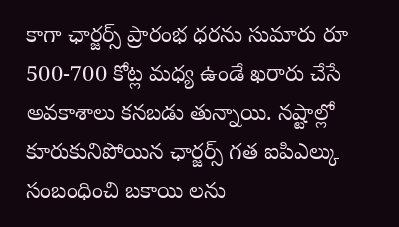కాగా ఛార్జర్స్ ప్రారంభ ధరను సుమారు రూ 500-700 కోట్ల మధ్య ఉండే ఖరారు చేసే అవకాశాలు కనబడు తున్నాయి. నష్టాల్లో కూరుకునిపోయిన ఛార్జర్స్ గత ఐపిఎల్కు సంబంధించి బకాయి లను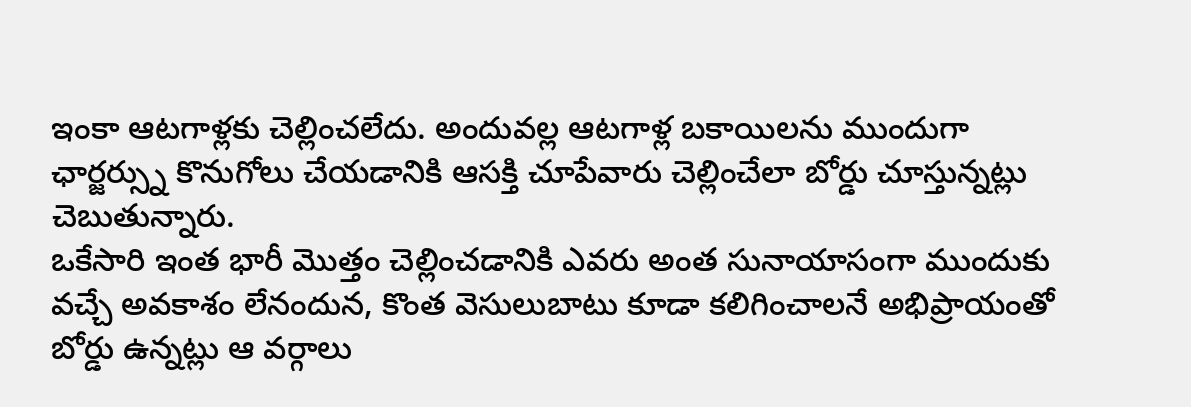ఇంకా ఆటగాళ్లకు చెల్లించలేదు. అందువల్ల ఆటగాళ్ల బకాయిలను ముందుగా ఛార్జర్స్ను కొనుగోలు చేయడానికి ఆసక్తి చూపేవారు చెల్లించేలా బోర్డు చూస్తున్నట్లు చెబుతున్నారు.
ఒకేసారి ఇంత భారీ మొత్తం చెల్లించడానికి ఎవరు అంత సునాయాసంగా ముందుకు వచ్చే అవకాశం లేనందున, కొంత వెసులుబాటు కూడా కలిగించాలనే అభిప్రాయంతో బోర్డు ఉన్నట్లు ఆ వర్గాలు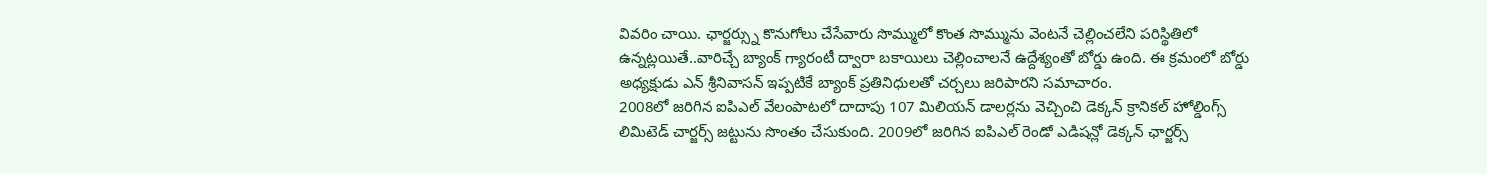వివరిం చాయి. ఛార్జర్స్ను కొనుగోలు చేసేవారు సొమ్ములో కొంత సొమ్మును వెంటనే చెల్లించలేని పరిస్థితిలో ఉన్నట్లయితే..వారిచ్చే బ్యాంక్ గ్యారంటీ ద్వారా బకాయిలు చెల్లించాలనే ఉద్దేశ్యంతో బోర్డు ఉంది. ఈ క్రమంలో బోర్డు అధ్యక్షుడు ఎన్ శ్రీనివాసన్ ఇప్పటికే బ్యాంక్ ప్రతినిధులతో చర్చలు జరిపారని సమాచారం.
2008లో జరిగిన ఐపిఎల్ వేలంపాటలో దాదాపు 107 మిలియన్ డాలర్లను వెచ్చించి డెక్కన్ క్రానికల్ హోల్డింగ్స్ లిమిటెడ్ చార్జర్స్ జట్టును సొంతం చేసుకుంది. 2009లో జరిగిన ఐపిఎల్ రెండో ఎడిషన్లో డెక్కన్ ఛార్జర్స్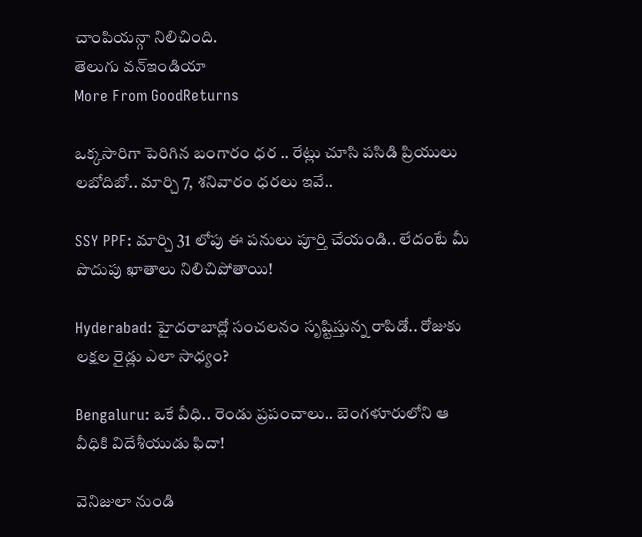చాంపియన్గా నిలిచింది.
తెలుగు వన్ఇండియా
More From GoodReturns

ఒక్కసారిగా పెరిగిన బంగారం ధర .. రేట్లు చూసి పసిడి ప్రియులు లబోదిబో.. మార్చి 7, శనివారం ధరలు ఇవే..

SSY PPF: మార్చి 31 లోపు ఈ పనులు పూర్తి చేయండి.. లేదంటే మీ పొదుపు ఖాతాలు నిలిచిపోతాయి!

Hyderabad: హైదరాబాద్లో సంచలనం సృష్టిస్తున్న రాపిడో.. రోజుకు లక్షల రైడ్లు ఎలా సాధ్యం?

Bengaluru: ఒకే వీధి.. రెండు ప్రపంచాలు.. బెంగళూరులోని ఆ వీధికి విదేశీయుడు ఫిదా!

వెనిజులా నుండి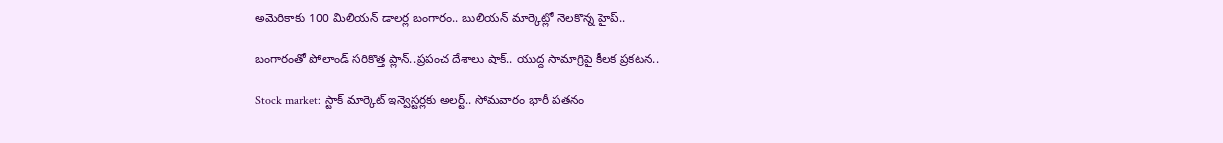అమెరికాకు 100 మిలియన్ డాలర్ల బంగారం.. బులియన్ మార్కెట్లో నెలకొన్న హైప్..

బంగారంతో పోలాండ్ సరికొత్త ప్లాన్..ప్రపంచ దేశాలు షాక్.. యుద్ద సామాగ్రిపై కీలక ప్రకటన..

Stock market: స్టాక్ మార్కెట్ ఇన్వెస్టర్లకు అలర్ట్.. సోమవారం భారీ పతనం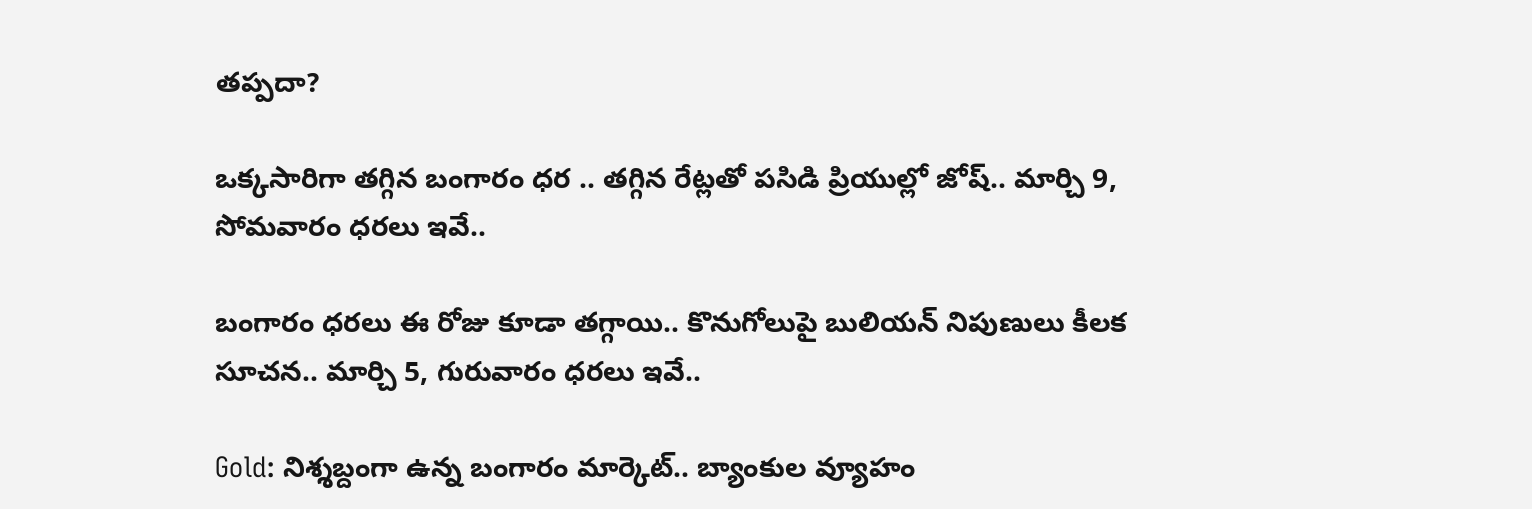తప్పదా?

ఒక్కసారిగా తగ్గిన బంగారం ధర .. తగ్గిన రేట్లతో పసిడి ప్రియుల్లో జోష్.. మార్చి 9, సోమవారం ధరలు ఇవే..

బంగారం ధరలు ఈ రోజు కూడా తగ్గాయి.. కొనుగోలుపై బులియన్ నిపుణులు కీలక సూచన.. మార్చి 5, గురువారం ధరలు ఇవే..

Gold: నిశ్శబ్దంగా ఉన్న బంగారం మార్కెట్.. బ్యాంకుల వ్యూహం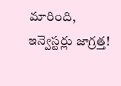మారింది, ఇన్వెస్టర్లు జాగ్రత్త!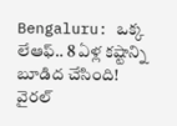Bengaluru: ఒక్క లేఆఫ్.. 8 ఏళ్ల కష్టాన్ని బూడిద చేసింది! వైరల్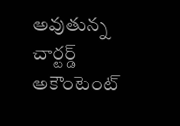అవుతున్న చార్టర్డ్ అకౌంటెంట్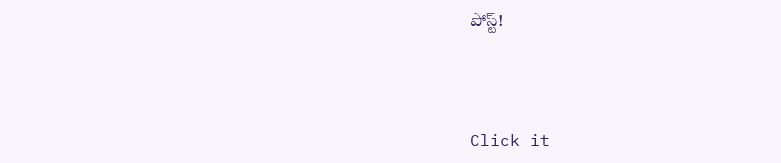పోస్ట్!



Click it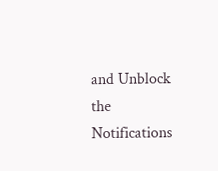and Unblock the Notifications